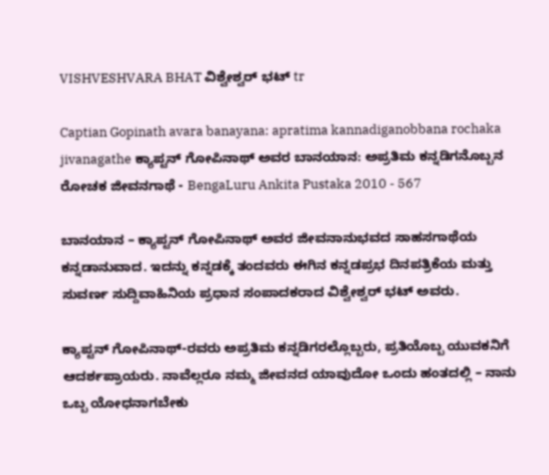VISHVESHVARA BHAT ವಿಶ್ವೇಶ್ವರ್ ಭಟ್ tr

Captian Gopinath avara banayana: apratima kannadiganobbana rochaka jivanagathe ಕ್ಯಾಪ್ಟನ್ ಗೋಪಿನಾಥ್ ಅವರ ಬಾನಯಾನ: ಅಪ್ರತಿಮ ಕನ್ನಡಿಗನೊಬ್ಬನ ರೋಚಕ ಜೀವನಗಾಥೆ - BengaLuru Ankita Pustaka 2010 - 567

ಬಾನಯಾನ – ಕ್ಯಾಪ್ಟನ್ ಗೋಪಿನಾಥ್ ಅವರ ಜೀವನಾನುಭವದ ಸಾಹಸಗಾಥೆಯ ಕನ್ನಡಾನುವಾದ. ಇದನ್ನು ಕನ್ನಡಕ್ಕೆ ತಂದವರು ಈಗಿನ ಕನ್ನಡಪ್ರಭ ದಿನಪತ್ರಿಕೆಯ ಮತ್ತು ಸುವರ್ಣ ಸುದ್ದಿವಾಹಿನಿಯ ಪ್ರಧಾನ ಸಂಪಾದಕರಾದ ವಿಶ್ವೇಶ್ವರ್ ಭಟ್ ಅವರು.

ಕ್ಯಾಪ್ಟನ್ ಗೋಪಿನಾಥ್-ರವರು ಅಪ್ರತಿಮ ಕನ್ನಡಿಗರಲ್ಲೊಬ್ಬರು, ಪ್ರತಿಯೊಬ್ಬ ಯುವಕನಿಗೆ ಆದರ್ಶಪ್ರಾಯರು. ನಾವೆಲ್ಲರೂ ನಮ್ಮ ಜೀವನದ ಯಾವುದೋ ಒಂದು ಹಂತದಲ್ಲಿ – ನಾನು ಒಬ್ಬ ಯೋಧನಾಗಬೇಕು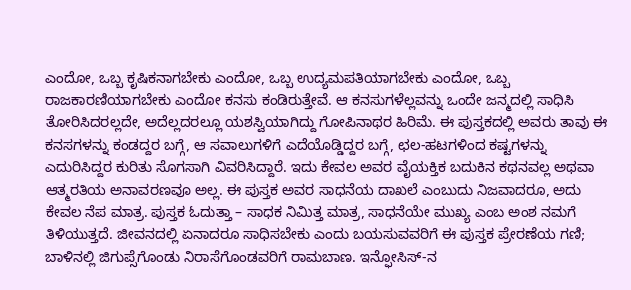ಎಂದೋ, ಒಬ್ಬ ಕೃಷಿಕನಾಗಬೇಕು ಎಂದೋ, ಒಬ್ಬ ಉದ್ಯಮಪತಿಯಾಗಬೇಕು ಎಂದೋ, ಒಬ್ಬ ರಾಜಕಾರಣಿಯಾಗಬೇಕು ಎಂದೋ ಕನಸು ಕಂಡಿರುತ್ತೇವೆ. ಆ ಕನಸುಗಳೆಲ್ಲವನ್ನು ಒಂದೇ ಜನ್ಮದಲ್ಲಿ ಸಾಧಿಸಿ ತೋರಿಸಿದರಲ್ಲದೇ, ಅದೆಲ್ಲದರಲ್ಲೂ ಯಶಸ್ವಿಯಾಗಿದ್ದು ಗೋಪಿನಾಥರ ಹಿರಿಮೆ. ಈ ಪುಸ್ತಕದಲ್ಲಿ ಅವರು ತಾವು ಈ ಕನಸಗಳನ್ನು ಕಂಡದ್ದರ ಬಗ್ಗೆ, ಆ ಸವಾಲುಗಳಿಗೆ ಎದೆಯೊಡ್ಡಿದ್ದರ ಬಗ್ಗೆ, ಛಲ-ಹಟಗಳಿಂದ ಕಷ್ಟಗಳನ್ನು ಎದುರಿಸಿದ್ದರ ಕುರಿತು ಸೊಗಸಾಗಿ ವಿವರಿಸಿದ್ದಾರೆ. ಇದು ಕೇವಲ ಅವರ ವೈಯಕ್ತಿಕ ಬದುಕಿನ ಕಥನವಲ್ಲ ಅಥವಾ ಆತ್ಮರತಿಯ ಅನಾವರಣವೂ ಅಲ್ಲ. ಈ ಪುಸ್ತಕ ಅವರ ಸಾಧನೆಯ ದಾಖಲೆ ಎಂಬುದು ನಿಜವಾದರೂ, ಅದು ಕೇವಲ ನೆಪ ಮಾತ್ರ. ಪುಸ್ತಕ ಓದುತ್ತಾ – ಸಾಧಕ ನಿಮಿತ್ತ ಮಾತ್ರ, ಸಾಧನೆಯೇ ಮುಖ್ಯ ಎಂಬ ಅಂಶ ನಮಗೆ ತಿಳಿಯುತ್ತದೆ. ಜೀವನದಲ್ಲಿ ಏನಾದರೂ ಸಾಧಿಸಬೇಕು ಎಂದು ಬಯಸುವವರಿಗೆ ಈ ಪುಸ್ತಕ ಪ್ರೇರಣೆಯ ಗಣಿ; ಬಾಳಿನಲ್ಲಿ ಜಿಗುಪ್ಸೆಗೊಂಡು ನಿರಾಸೆಗೊಂಡವರಿಗೆ ರಾಮಬಾಣ. ಇನ್ಫೋಸಿಸ್-ನ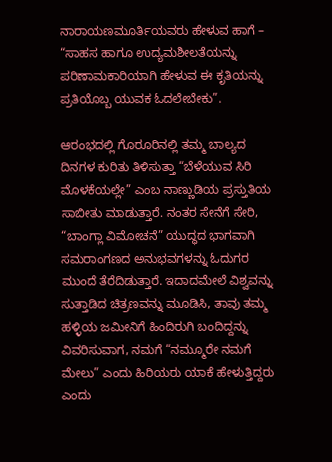ನಾರಾಯಣಮೂರ್ತಿಯವರು ಹೇಳುವ ಹಾಗೆ – “ಸಾಹಸ ಹಾಗೂ ಉದ್ಯಮಶೀಲತೆಯನ್ನು ಪರಿಣಾಮಕಾರಿಯಾಗಿ ಹೇಳುವ ಈ ಕೃತಿಯನ್ನು ಪ್ರತಿಯೊಬ್ಬ ಯುವಕ ಓದಲೇಬೇಕು”.

ಆರಂಭದಲ್ಲಿ ಗೊರೂರಿನಲ್ಲಿ ತಮ್ಮ ಬಾಲ್ಯದ ದಿನಗಳ ಕುರಿತು ತಿಳಿಸುತ್ತಾ “ಬೆಳೆಯುವ ಸಿರಿ ಮೊಳಕೆಯಲ್ಲೇ” ಎಂಬ ನಾಣ್ಣುಡಿಯ ಪ್ರಸ್ತುತಿಯ ಸಾಬೀತು ಮಾಡುತ್ತಾರೆ. ನಂತರ ಸೇನೆಗೆ ಸೇರಿ, “ಬಾಂಗ್ಲಾ ವಿಮೋಚನೆ” ಯುದ್ಧದ ಭಾಗವಾಗಿ ಸಮರಾಂಗಣದ ಅನುಭವಗಳನ್ನು ಓದುಗರ ಮುಂದೆ ತೆರೆದಿಡುತ್ತಾರೆ. ಇದಾದಮೇಲೆ ವಿಶ್ವವನ್ನು ಸುತ್ತಾಡಿದ ಚಿತ್ರಣವನ್ನು ಮೂಡಿಸಿ, ತಾವು ತಮ್ಮ ಹಳ್ಳಿಯ ಜಮೀನಿಗೆ ಹಿಂದಿರುಗಿ ಬಂದಿದ್ದನ್ನು ವಿವರಿಸುವಾಗ, ನಮಗೆ “ನಮ್ಮೂರೇ ನಮಗೆ ಮೇಲು” ಎಂದು ಹಿರಿಯರು ಯಾಕೆ ಹೇಳುತ್ತಿದ್ದರು ಎಂದು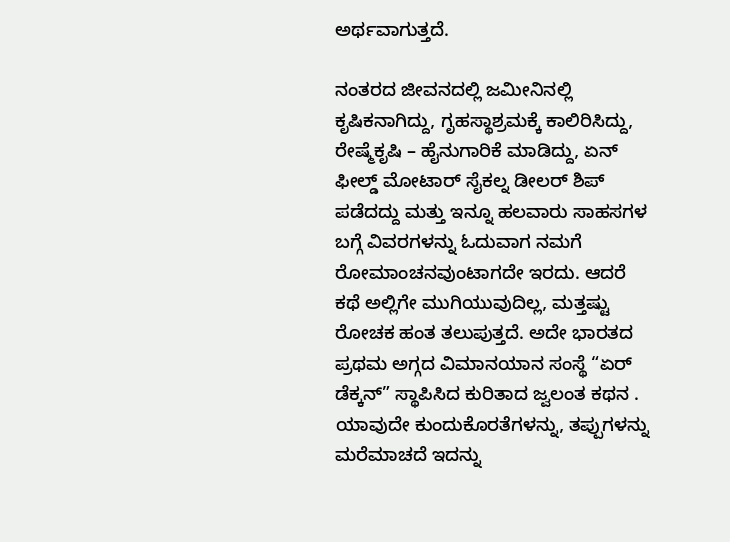ಅರ್ಥವಾಗುತ್ತದೆ.

ನಂತರದ ಜೀವನದಲ್ಲಿ ಜಮೀನಿನಲ್ಲಿ ಕೃಷಿಕನಾಗಿದ್ದು, ಗೃಹಸ್ಥಾಶ್ರಮಕ್ಕೆ ಕಾಲಿರಿಸಿದ್ದು, ರೇಷ್ಮೆಕೃಷಿ – ಹೈನುಗಾರಿಕೆ ಮಾಡಿದ್ದು, ಏನ್ ಫೀಲ್ಡ್ ಮೋಟಾರ್ ಸೈಕಲ್ನ ಡೀಲರ್ ಶಿಪ್ ಪಡೆದದ್ದು ಮತ್ತು ಇನ್ನೂ ಹಲವಾರು ಸಾಹಸಗಳ ಬಗ್ಗೆ ವಿವರಗಳನ್ನು ಓದುವಾಗ ನಮಗೆ ರೋಮಾಂಚನವುಂಟಾಗದೇ ಇರದು. ಆದರೆ ಕಥೆ ಅಲ್ಲಿಗೇ ಮುಗಿಯುವುದಿಲ್ಲ, ಮತ್ತಷ್ಟು ರೋಚಕ ಹಂತ ತಲುಪುತ್ತದೆ. ಅದೇ ಭಾರತದ ಪ್ರಥಮ ಅಗ್ಗದ ವಿಮಾನಯಾನ ಸಂಸ್ಥೆ “ಏರ್ ಡೆಕ್ಕನ್” ಸ್ಥಾಪಿಸಿದ ಕುರಿತಾದ ಜ್ವಲಂತ ಕಥನ . ಯಾವುದೇ ಕುಂದುಕೊರತೆಗಳನ್ನು, ತಪ್ಪುಗಳನ್ನು ಮರೆಮಾಚದೆ ಇದನ್ನು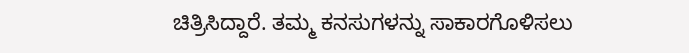ಚಿತ್ರಿಸಿದ್ದಾರೆ. ತಮ್ಮ ಕನಸುಗಳನ್ನು ಸಾಕಾರಗೊಳಿಸಲು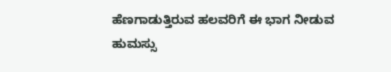ಹೆಣಗಾಡುತ್ತಿರುವ ಹಲವರಿಗೆ ಈ ಭಾಗ ನೀಡುವ ಹುಮಸ್ಸು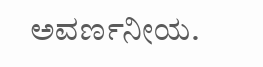ಅವರ್ಣನೀಯ.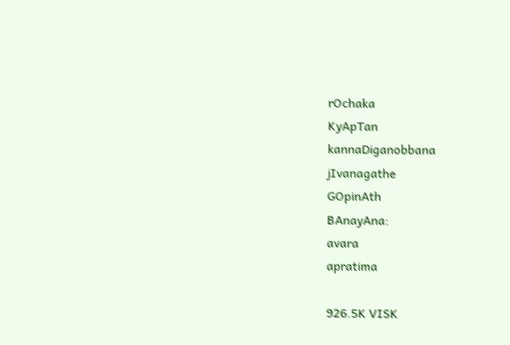rOchaka
KyApTan
kannaDiganobbana
jIvanagathe
GOpinAth
BAnayAna:
avara
apratima

926.5K VISK